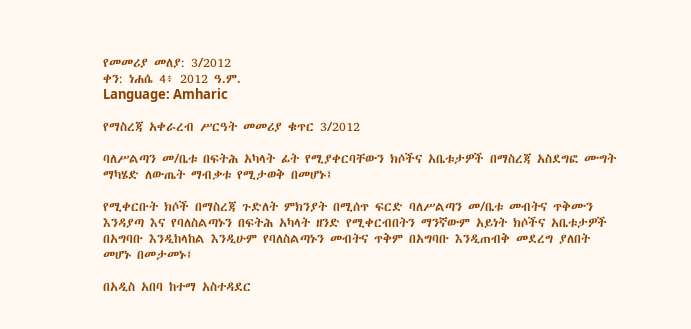የመመሪያ መለያ: 3/2012
ቀን: ነሐሴ 4፥ 2012 ዓ.ም.
Language: Amharic

የማስረጃ አቀራረብ ሥርዓት መመሪያ ቁጥር 3/2012

ባለሥልጣን መ/ቤቱ በፍትሕ አካላት ፊት የሚያቀርባቸውን ክሶችና አቤቱታዎች በማስረጃ አስደግፎ ሙግት ማካሄድ ለውጤት ማብቃቱ የሚታወቅ በመሆኑ፤

የሚቀርቡት ክሶች በማስረጃ ጉድለት ምክንያት በሚሰጥ ፍርድ ባለሥልጣን መ/ቤቱ መብትና ጥቅሙን እንዳያጣ እና የባለስልጣኑን በፍትሕ አካላት ዘንድ የሚቀርብበትን ማንኛውም አይነት ክሶችና አቤቱታዎች በአግባቡ እንዲከላከል እንዲሁም የባለስልጣኑን መብትና ጥቅም በአግባቡ እንዲጠብቅ መደረግ ያለበት መሆኑ በመታመኑ፤

በአዲስ አበባ ከተማ አስተዳደር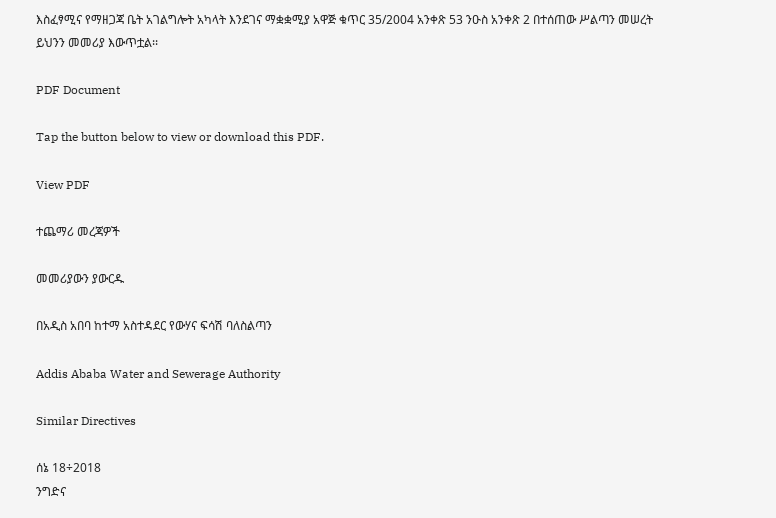እስፈፃሚና የማዘጋጃ ቤት አገልግሎት አካላት እንደገና ማቋቋሚያ አዋጅ ቁጥር 35/2004 አንቀጽ 53 ንዑስ አንቀጽ 2 በተሰጠው ሥልጣን መሠረት ይህንን መመሪያ እውጥቷል፡፡

PDF Document

Tap the button below to view or download this PDF.

View PDF

ተጨማሪ መረጃዎች

መመሪያውን ያውርዱ

በአዲስ አበባ ከተማ አስተዳደር የውሃና ፍሳሽ ባለስልጣን

Addis Ababa Water and Sewerage Authority

Similar Directives

ሰኔ 18÷2018
ንግድና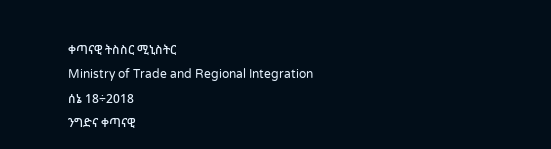ቀጣናዊ ትስስር ሚኒስትር
Ministry of Trade and Regional Integration
ሰኔ 18÷2018
ንግድና ቀጣናዊ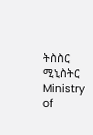ትስስር ሚኒስትር
Ministry of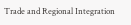Trade and Regional Integration